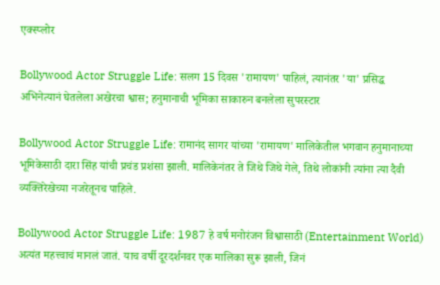एक्स्प्लोर

Bollywood Actor Struggle Life: सलग 15 दिवस 'रामायण' पाहिलं, त्यानंतर 'या' प्रसिद्ध अभिनेत्यानं घेतलेला अखेरचा श्वास; हनुमानाची भूमिका साकारुन बनलेला सुपरस्टार

Bollywood Actor Struggle Life: रामानंद सागर यांच्या 'रामायण' मालिकेतील भगवान हनुमानाच्या भूमिकेसाठी दारा सिंह यांची प्रचंड प्रशंसा झाली. मालिकेनंतर ते जिथे जिथे गेले, तिथे लोकांनी त्यांना त्या दैवी व्यक्तिरेखेच्या नजरेतूनच पाहिले.

Bollywood Actor Struggle Life: 1987 हे वर्ष मनोरंजन विश्वासाठी (Entertainment World) अत्यंत महत्त्वाचं मानलं जातं. याच वर्षी दूरदर्शनवर एक मालिका सुरू झाली, जिनं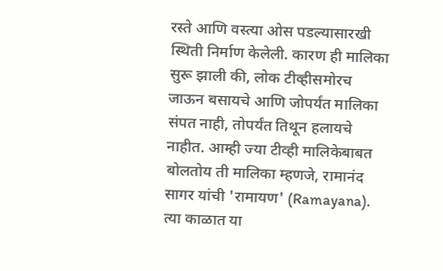रस्ते आणि वस्त्या ओस पडल्यासारखी स्थिती निर्माण केलेली. कारण ही मालिका सुरू झाली की, लोक टीव्हीसमोरच जाऊन बसायचे आणि जोपर्यंत मालिका संपत नाही, तोपर्यंत तिथून हलायचे नाहीत. आम्ही ज्या टीव्ही मालिकेबाबत बोलतोय ती मालिका म्हणजे, रामानंद सागर यांची 'रामायण' (Ramayana). त्या काळात या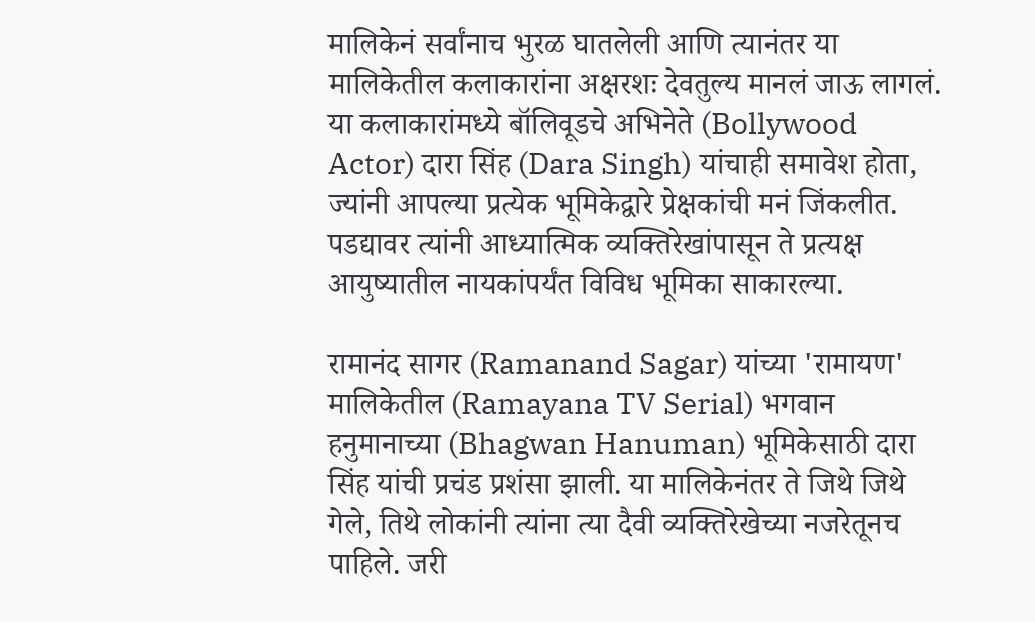मालिकेनं सर्वांनाच भुरळ घातलेली आणि त्यानंतर या मालिकेतील कलाकारांना अक्षरशः देवतुल्य मानलं जाऊ लागलं. या कलाकारांमध्ये बॉलिवूडचे अभिनेते (Bollywood Actor) दारा सिंह (Dara Singh) यांचाही समावेश होता, ज्यांनी आपल्या प्रत्येक भूमिकेद्वारे प्रेक्षकांची मनं जिंकलीत. पडद्यावर त्यांनी आध्यात्मिक व्यक्तिरेखांपासून ते प्रत्यक्ष आयुष्यातील नायकांपर्यंत विविध भूमिका साकारल्या.

रामानंद सागर (Ramanand Sagar) यांच्या 'रामायण' मालिकेतील (Ramayana TV Serial) भगवान हनुमानाच्या (Bhagwan Hanuman) भूमिकेसाठी दारा सिंह यांची प्रचंड प्रशंसा झाली. या मालिकेनंतर ते जिथे जिथे गेले, तिथे लोकांनी त्यांना त्या दैवी व्यक्तिरेखेच्या नजरेतूनच पाहिले. जरी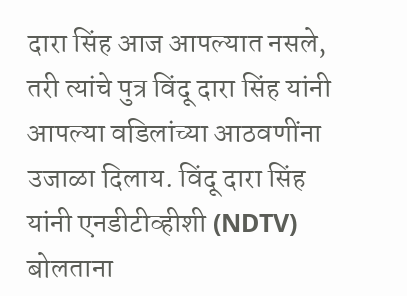दारा सिंह आज आपल्यात नसले, तरी त्यांचे पुत्र विंदू दारा सिंह यांनी आपल्या वडिलांच्या आठवणींना उजाळा दिलाय. विंदू दारा सिंह यांनी एनडीटीव्हीशी (NDTV) बोलताना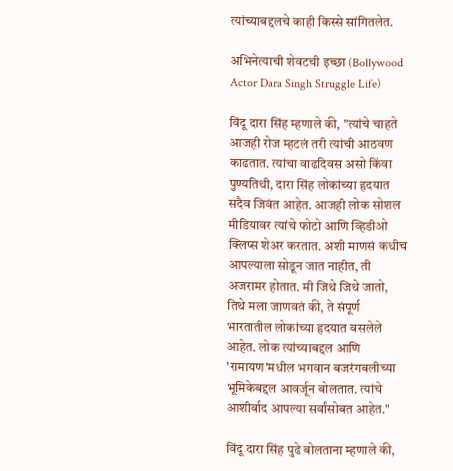त्यांच्याबद्दलचे काही किस्से सांगितलेत.

अभिनेत्याची शेवटची इच्छा (Bollywood Actor Dara Singh Struggle Life)

विंदू दारा सिंह म्हणाले की, "त्यांचे चाहते आजही रोज म्हटलं तरी त्यांची आठवण काढतात. त्यांचा वाढदिवस असो किंवा पुण्यतिथी, दारा सिंह लोकांच्या हृदयात सदैव जिवंत आहेत. आजही लोक सोशल मीडियावर त्यांचे फोटो आणि व्हिडीओ क्लिप्स शेअर करतात. अशी माणसं कधीच आपल्याला सोडून जात नाहीत, ती अजरामर होतात. मी जिथे जिथे जातो, तिथे मला जाणवतं की, ते संपूर्ण भारतातील लोकांच्या हृदयात वसलेले आहेत. लोक त्यांच्याबद्दल आणि 'रामायण'मधील भगवान बजरंगबलीच्या भूमिकेबद्दल आवर्जून बोलतात. त्यांचे आशीर्वाद आपल्या सर्वांसोबत आहेत."

विंदू दारा सिंह पुढे बोलताना म्हणाले की,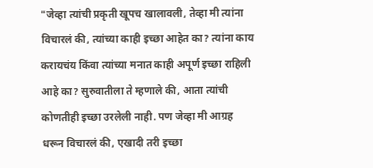"जेव्हा त्यांची प्रकृती खूपच खालावली, तेव्हा मी त्यांना विचारलं की, त्यांच्या काही इच्छा आहेत का? त्यांना काय करायचंय किंवा त्यांच्या मनात काही अपूर्ण इच्छा राहिली आहे का? सुरुवातीला ते म्हणाले की, आता त्यांची कोणतीही इच्छा उरलेली नाही. पण जेव्हा मी आग्रह धरून विचारलं की, एखादी तरी इच्छा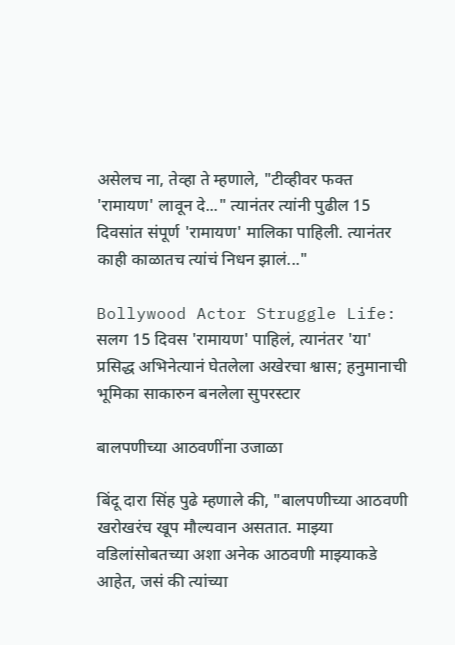असेलच ना, तेव्हा ते म्हणाले, "टीव्हीवर फक्त 'रामायण' लावून दे..." त्यानंतर त्यांनी पुढील 15 दिवसांत संपूर्ण 'रामायण' मालिका पाहिली. त्यानंतर काही काळातच त्यांचं निधन झालं..."

Bollywood Actor Struggle Life: सलग 15 दिवस 'रामायण' पाहिलं, त्यानंतर 'या' प्रसिद्ध अभिनेत्यानं घेतलेला अखेरचा श्वास; हनुमानाची भूमिका साकारुन बनलेला सुपरस्टार

बालपणीच्या आठवणींना उजाळा

बिंदू दारा सिंह पुढे म्हणाले की, "बालपणीच्या आठवणी खरोखरंच खूप मौल्यवान असतात. माझ्या वडिलांसोबतच्या अशा अनेक आठवणी माझ्याकडे आहेत, जसं की त्यांच्या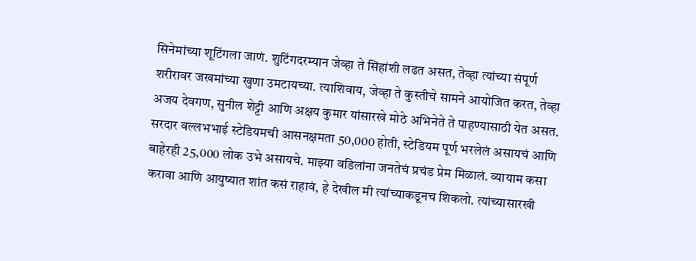सिनेमांच्या शूटिंगला जाणं. शुटिंगदरम्यान जेव्हा ते सिंहांशी लढत असत, तेव्हा त्यांच्या संपूर्ण शरीरावर जखमांच्या खुणा उमटायच्या. त्याशिवाय, जेव्हा ते कुस्तीचे सामने आयोजित करत, तेव्हा अजय देवगण, सुनील शेट्टी आणि अक्षय कुमार यांसारखे मोठे अभिनेते ते पाहण्यासाठी येत असत. सरदार वल्लभभाई स्टेडियमची आसनक्षमता 50,000 होती, स्टेडियम पूर्ण भरलेलं असायचं आणि बाहेरही 25,000 लोक उभे असायचे. माझ्या वडिलांना जनतेचं प्रचंड प्रेम मिळालं. व्यायाम कसा करावा आणि आयुष्यात शांत कसं राहावं, हे देखील मी त्यांच्याकडूनच शिकलो. त्यांच्यासारखी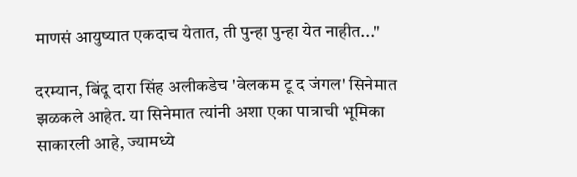माणसं आयुष्यात एकदाच येतात, ती पुन्हा पुन्हा येत नाहीत..."

दरम्यान, बिंदू दारा सिंह अलीकडेच 'वेलकम टू द जंगल' सिनेमात झळकले आहेत. या सिनेमात त्यांनी अशा एका पात्राची भूमिका साकारली आहे, ज्यामध्ये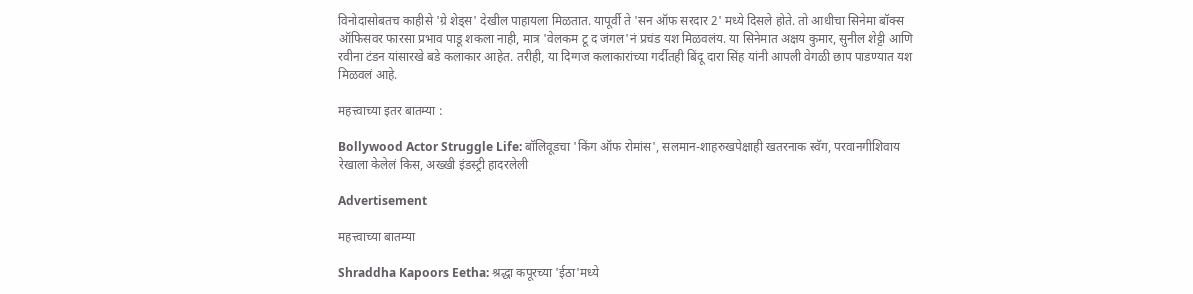विनोदासोबतच काहीसे 'ग्रे शेड्स' देखील पाहायला मिळतात. यापूर्वी ते 'सन ऑफ सरदार 2' मध्ये दिसले होते. तो आधीचा सिनेमा बॉक्स ऑफिसवर फारसा प्रभाव पाडू शकला नाही, मात्र 'वेलकम टू द जंगल'नं प्रचंड यश मिळवलंय. या सिनेमात अक्षय कुमार, सुनील शेट्टी आणि रवीना टंडन यांसारखे बडे कलाकार आहेत. तरीही, या दिग्गज कलाकारांच्या गर्दीतही बिंदू दारा सिंह यांनी आपली वेगळी छाप पाडण्यात यश मिळवलं आहे.

महत्त्वाच्या इतर बातम्या :

Bollywood Actor Struggle Life: बॉलिवूडचा 'किंग ऑफ रोमांस', सलमान-शाहरुखपेक्षाही खतरनाक स्वॅग, परवानगीशिवाय रेखाला केलेलं किस, अख्खी इंडस्ट्री हादरलेली

Advertisement

महत्त्वाच्या बातम्या

Shraddha Kapoors Eetha: श्रद्धा कपूरच्या 'ईठा'मध्ये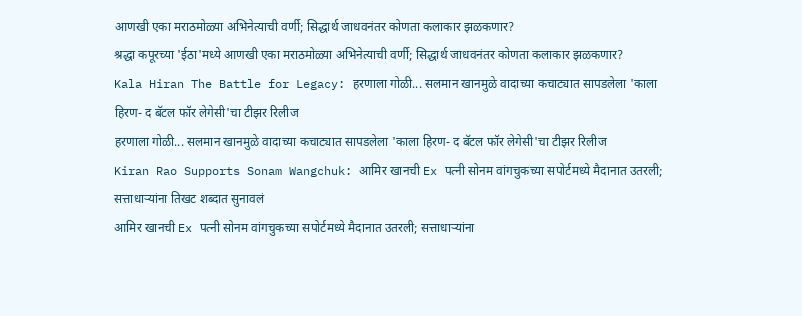आणखी एका मराठमोळ्या अभिनेत्याची वर्णी; सिद्धार्थ जाधवनंतर कोणता कलाकार झळकणार?
श्रद्धा कपूरच्या 'ईठा'मध्ये आणखी एका मराठमोळ्या अभिनेत्याची वर्णी; सिद्धार्थ जाधवनंतर कोणता कलाकार झळकणार?
Kala Hiran The Battle for Legacy: हरणाला गोळी... सलमान खानमुळे वादाच्या कचाट्यात सापडलेला 'काला हिरण- द बॅटल फॉर लेगेसी'चा टीझर रिलीज
हरणाला गोळी... सलमान खानमुळे वादाच्या कचाट्यात सापडलेला 'काला हिरण- द बॅटल फॉर लेगेसी'चा टीझर रिलीज
Kiran Rao Supports Sonam Wangchuk: आमिर खानची Ex पत्नी सोनम वांगचुकच्या सपोर्टमध्ये मैदानात उतरली; सत्ताधाऱ्यांना तिखट शब्दात सुनावलं
आमिर खानची Ex पत्नी सोनम वांगचुकच्या सपोर्टमध्ये मैदानात उतरली; सत्ताधाऱ्यांना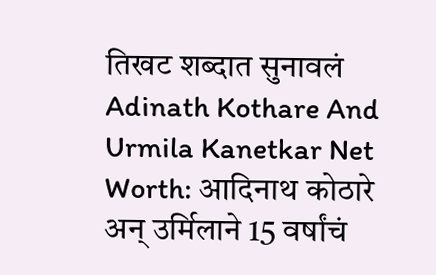तिखट शब्दात सुनावलं
Adinath Kothare And Urmila Kanetkar Net Worth: आदिनाथ कोठारे अन् उर्मिलाने 15 वर्षांचं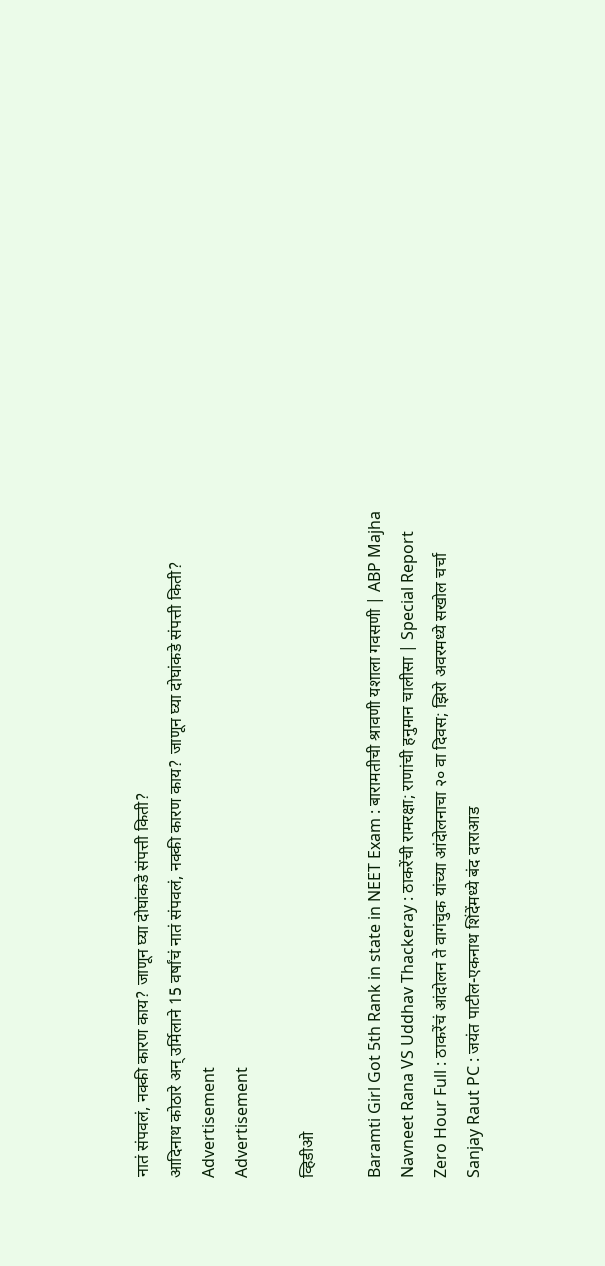नातं संपवलं, नक्की कारण काय? जाणून घ्या दोघांकडे संपत्ती किती?
आदिनाथ कोठारे अन् उर्मिलाने 15 वर्षांचं नातं संपवलं, नक्की कारण काय? जाणून घ्या दोघांकडे संपत्ती किती?
Advertisement
Advertisement

व्हिडीओ

Baramti Girl Got 5th Rank in state in NEET Exam : बारामतीची श्रावणी यशाला गवसणी | ABP Majha
Navneet Rana VS Uddhav Thackeray : ठाकरेंची रामरक्षा; राणांची हनुमान चालीसा | Special Report
Zero Hour Full : ठाकरेंचं आंदोलन ते वागंचुक यांच्या आंदोलनाचा २० वा दिवस; झिरो अवरमध्ये सखोल चर्चा
Sanjay Raut PC : जयंत पाटील-एकनाथ शिंदेंमध्ये बंद दाराआड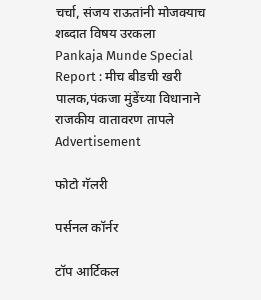चर्चा, संजय राऊतांनी मोजक्याच शब्दात विषय उरकला
Pankaja Munde Special Report : मीच बीडची खरी पालक,पंकजा मुंडेंच्या विधानाने राजकीय वातावरण तापले
Advertisement

फोटो गॅलरी

पर्सनल कॉर्नर

टॉप आर्टिकल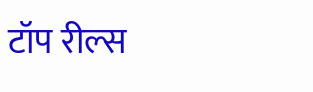टॉप रील्स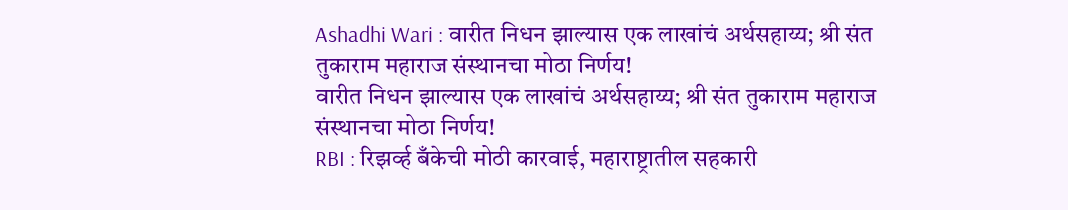Ashadhi Wari : वारीत निधन झाल्यास एक लाखांचं अर्थसहाय्य; श्री संत तुकाराम महाराज संस्थानचा मोठा निर्णय!
वारीत निधन झाल्यास एक लाखांचं अर्थसहाय्य; श्री संत तुकाराम महाराज संस्थानचा मोठा निर्णय!
RBI : रिझर्व्ह बँकेची मोठी कारवाई, महाराष्ट्रातील सहकारी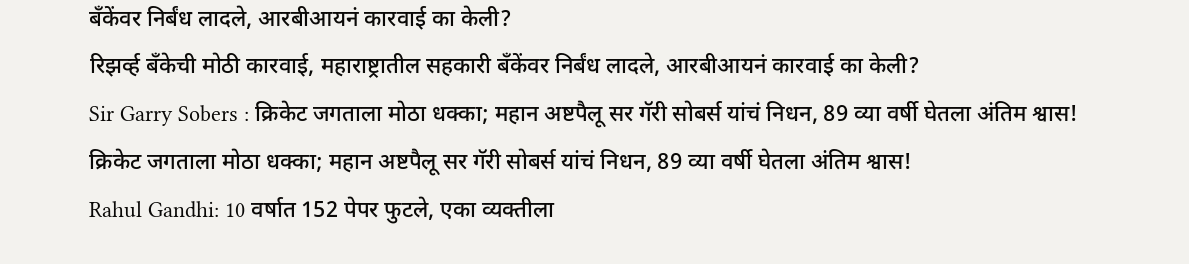बँकेंवर निर्बंध लादले, आरबीआयनं कारवाई का केली?
रिझर्व्ह बँकेची मोठी कारवाई, महाराष्ट्रातील सहकारी बँकेंवर निर्बंध लादले, आरबीआयनं कारवाई का केली?
Sir Garry Sobers : क्रिकेट जगताला मोठा धक्का; महान अष्टपैलू सर गॅरी सोबर्स यांचं निधन, 89 व्या वर्षी घेतला अंतिम श्वास!
क्रिकेट जगताला मोठा धक्का; महान अष्टपैलू सर गॅरी सोबर्स यांचं निधन, 89 व्या वर्षी घेतला अंतिम श्वास!
Rahul Gandhi: 10 वर्षात 152 पेपर फुटले, एका व्यक्तीला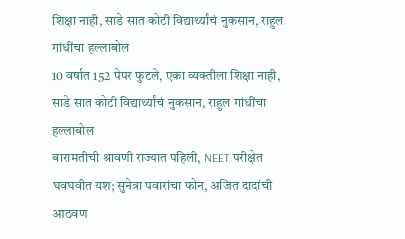शिक्षा नाही, साडे सात कोटी विद्यार्थ्यांचं नुकसान, राहुल गांधींचा हल्लाबोल
10 वर्षात 152 पेपर फुटले, एका व्यक्तीला शिक्षा नाही, साडे सात कोटी विद्यार्थ्यांचं नुकसान, राहुल गांधींचा हल्लाबोल
बारामतीची श्रावणी राज्यात पहिली, NEET परीक्षेत घवघवीत यश; सुनेत्रा पवारांचा फोन, अजित दादांची आठवण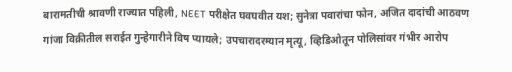बारामतीची श्रावणी राज्यात पहिली, NEET परीक्षेत घवघवीत यश; सुनेत्रा पवारांचा फोन, अजित दादांची आठवण
गांजा विक्रीतील सराईत गुन्हेगारीने विष प्यायले; उपचारादरम्यान मृत्यू, व्हिडिओतून पोलिसांवर गंभीर आरोप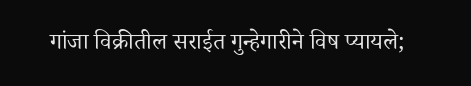गांजा विक्रीतील सराईत गुन्हेगारीने विष प्यायले;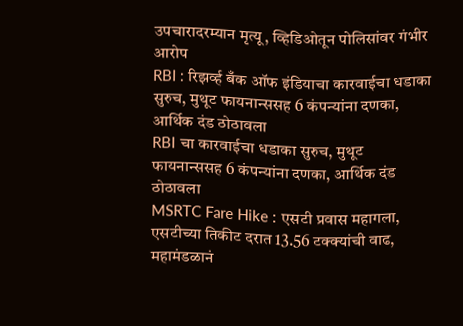उपचारादरम्यान मृत्यू, व्हिडिओतून पोलिसांवर गंभीर आरोप
RBI : रिझर्व्ह बँक ऑफ इंडियाचा कारवाईचा धडाका सुरुच, मुथूट फायनान्ससह 6 कंपन्यांना दणका, आर्थिक दंड ठोठावला
RBI चा कारवाईचा धडाका सुरुच, मुथूट फायनान्ससह 6 कंपन्यांना दणका, आर्थिक दंड ठोठावला
MSRTC Fare Hike : एसटी प्रवास महागला, एसटीच्या तिकीट दरात 13.56 टक्क्यांची वाढ, महामंडळानं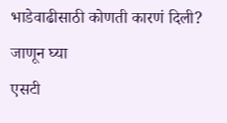भाडेवाढीसाठी कोणती कारणं दिली? जाणून घ्या
एसटी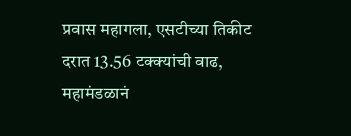प्रवास महागला, एसटीच्या तिकीट दरात 13.56 टक्क्यांची वाढ, महामंडळानं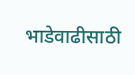भाडेवाढीसाठी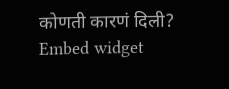कोणती कारणं दिली?
Embed widget